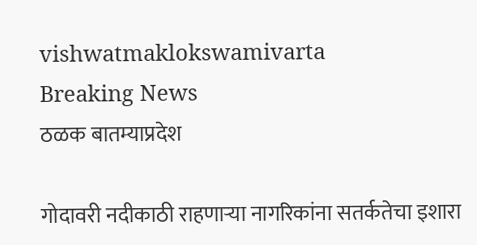vishwatmaklokswamivarta
Breaking News
ठळक बातम्याप्रदेश

गोदावरी नदीकाठी राहणाऱ्या नागरिकांना सतर्कतेचा इशारा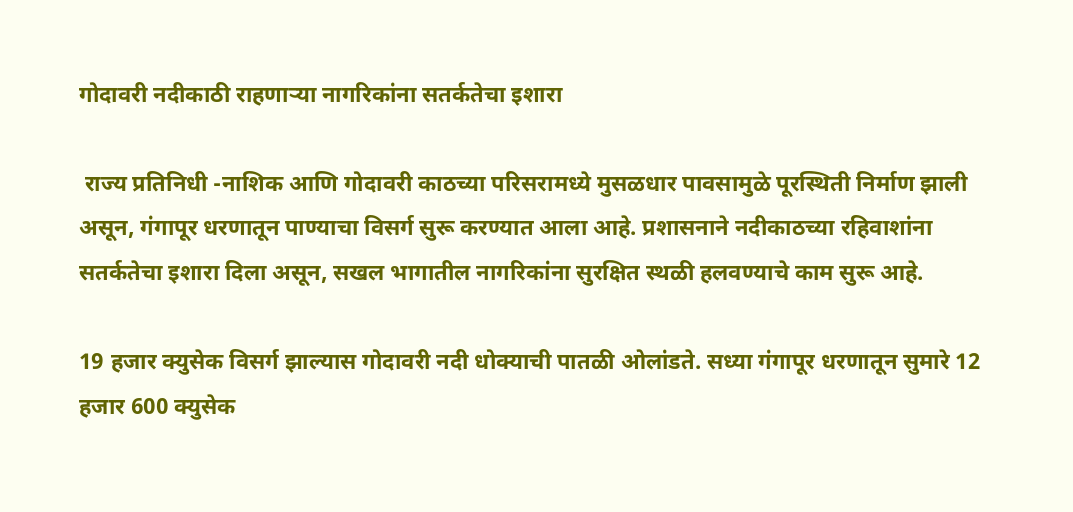गोदावरी नदीकाठी राहणाऱ्या नागरिकांना सतर्कतेचा इशारा

 राज्य प्रतिनिधी -नाशिक आणि गोदावरी काठच्या परिसरामध्ये मुसळधार पावसामुळे पूरस्थिती निर्माण झाली असून, गंगापूर धरणातून पाण्याचा विसर्ग सुरू करण्यात आला आहे. प्रशासनाने नदीकाठच्या रहिवाशांना सतर्कतेचा इशारा दिला असून, सखल भागातील नागरिकांना सुरक्षित स्थळी हलवण्याचे काम सुरू आहे.

19 हजार क्युसेक विसर्ग झाल्यास गोदावरी नदी धोक्याची पातळी ओलांडते. सध्या गंगापूर धरणातून सुमारे 12 हजार 600 क्युसेक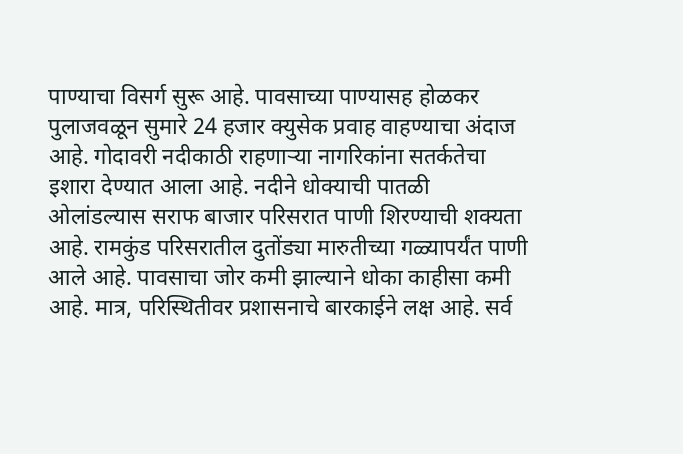पाण्याचा विसर्ग सुरू आहे. पावसाच्या पाण्यासह होळकर पुलाजवळून सुमारे 24 हजार क्युसेक प्रवाह वाहण्याचा अंदाज आहे. गोदावरी नदीकाठी राहणाऱ्या नागरिकांना सतर्कतेचा इशारा देण्यात आला आहे. नदीने धोक्याची पातळी ओलांडल्यास सराफ बाजार परिसरात पाणी शिरण्याची शक्यता आहे. रामकुंड परिसरातील दुतोंड्या मारुतीच्या गळ्यापर्यंत पाणी आले आहे. पावसाचा जोर कमी झाल्याने धोका काहीसा कमी आहे. मात्र, परिस्थितीवर प्रशासनाचे बारकाईने लक्ष आहे. सर्व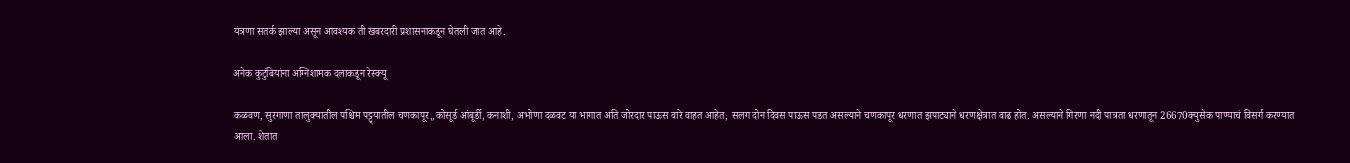यंत्रणा सतर्क झाल्या असून आवश्यक ती खबरदारी प्रशासनाकडून घेतली जात आहे.

अनेक कुटुंबियांना अग्निशामक दलाकडून रेस्क्यू

कळवण, सुरगाणा तालुक्यातील पश्चिम पट्ट्यातील चणकापूर,,कोसूर्ड आंबूर्डी, कनाशी, अभोणा दळवट या भागात अति जोरदार पाऊस वारे वाहत आहेत, सलग दोन दिवस पाऊस पडत असल्याने चणकापूर धरणात झपाट्याने धरणक्षेत्रात वाढ होत. असल्याने गिरणा नदी पात्रता धरणातून 26670क्युसेक पाण्याचं विसर्ग करण्यात आला. शेतात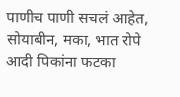पाणीच पाणी सचलं आहेत, सोयाबीन, मका, भात रोपे आदी पिकांना फटका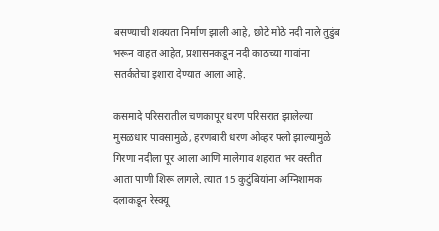बसण्याची शक्यता निर्माण झाली आहे, छोटे मोठे नदी नाले तुडुंब भरून वाहत आहेत, प्रशासनकडून नदी काठच्या गावांना सतर्कतेचा इशारा देण्यात आला आहे.

कसमादे परिसरातील चणकापूर धरण परिसरात झालेल्या मुसळधार पावसामुळे, हरणबारी धरण ओव्हर फ्लो झाल्यामुळे गिरणा नदीला पूर आला आणि मालेगाव शहरात भर वस्तीत आता पाणी शिरू लागले. त्यात 15 कुटुंबियांना अग्निशामक दलाकडून रेस्क्यू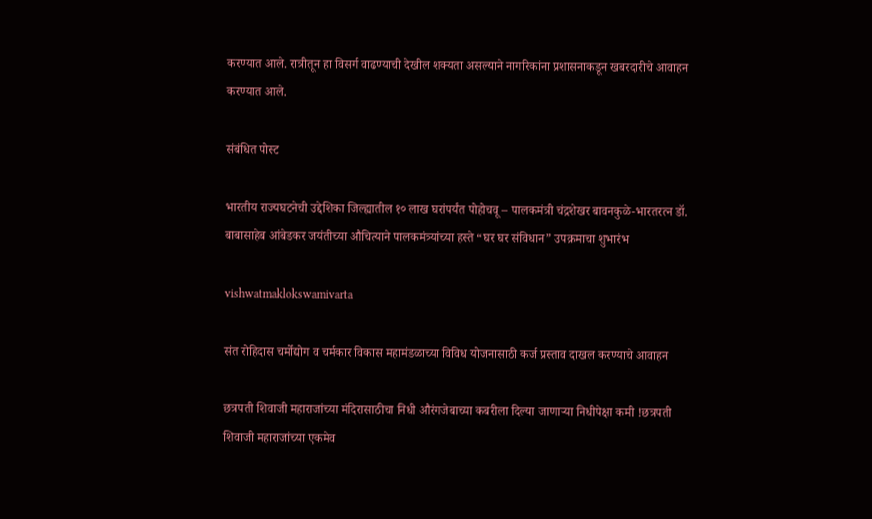करण्यात आले. रात्रीतून हा विसर्ग वाढण्याची देखील शक्यता असल्याने नागरिकांना प्रशासनाकडून खबरदारीचे आवाहन करण्यात आले.

संबंधित पोस्ट

भारतीय राज्यघटनेची उद्देशिका जिल्ह्यातील १० लाख घरांपर्यंत पोहोचवू – पालकमंत्री चंद्रशेखर बावनकुळे-भारतरत्न डॉ. बाबासाहेब आंबेडकर जयंतीच्या औचित्याने पालकमंत्र्यांच्या हस्ते “घर घर संविधान” उपक्रमाचा शुभारंभ

vishwatmaklokswamivarta

संत रोहिदास चर्मोद्योग व चर्मकार विकास महामंडळाच्या विविध योजनासाठी कर्ज प्रस्ताव दाखल करण्याचे आवाहन

छत्रपती शिवाजी महाराजांच्या मंदिरासाठीचा निधी औरंगजेबाच्या कबरीला दिल्या जाणाऱ्या निधीपेक्षा कमी !छत्रपती शिवाजी महाराजांच्या एकमेव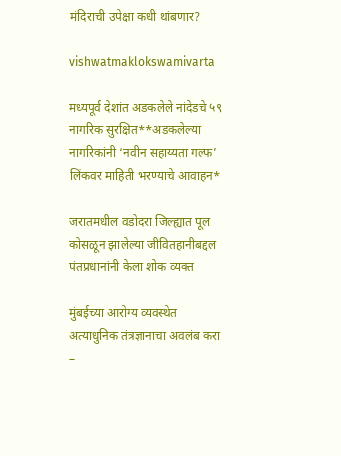मंदिराची उपेक्षा कधी थांबणार?

vishwatmaklokswamivarta

मध्यपूर्व देशांत अडकलेले नांदेडचे ५९ नागरिक सुरक्षित**अडकलेल्या नागरिकांनी ‘नवीन सहाय्यता गल्फ’ लिंकवर माहिती भरण्याचे आवाहन*

जरातमधील वडोदरा जिल्ह्यात पूल कोसळून झालेल्या जीवितहानीबद्दल पंतप्रधानांनी केला शोक व्यक्त

मुंबईच्या आरोग्य व्यवस्थेत अत्याधुनिक तंत्रज्ञानाचा अवलंब करा –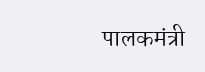पालकमंत्री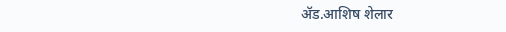ॲड.आशिष शेलार